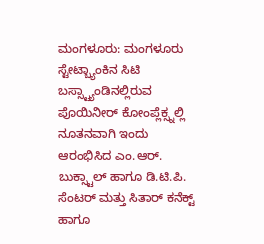ಮಂಗಳೂರು: ಮಂಗಳೂರು ಸ್ಟೇಟ್ಬ್ಯಾಂಕಿನ ಸಿಟಿ ಬಸ್ಸ್ಟ್ಯಾಂಡಿನಲ್ಲಿರುವ ಪೊಯಿನೀರ್ ಕೋಂಪ್ಲೆಕ್ಸ್ನಲ್ಲಿ ನೂತನವಾಗಿ ಇಂದು ಆರಂಭಿಸಿದ ಎಂ.ಆರ್. ಬುಕ್ಸ್ಟಾಲ್ ಹಾಗೂ ಡಿ.ಟಿ.ಪಿ. ಸೆಂಟರ್ ಮತ್ತು ಸಿತಾರ್ ಕನೆಕ್ಟ್ ಹಾಗೂ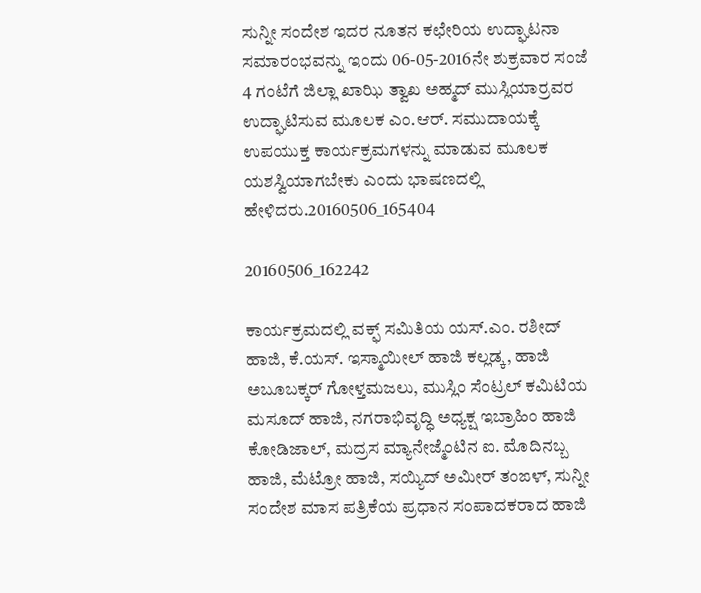ಸುನ್ನೀ ಸಂದೇಶ ಇದರ ನೂತನ ಕಛೇರಿಯ ಉದ್ಘಾಟನಾ ಸಮಾರಂಭವನ್ನು ಇಂದು 06-05-2016ನೇ ಶುಕ್ರವಾರ ಸಂಜೆ 4 ಗಂಟೆಗೆ ಜಿಲ್ಲಾ ಖಾಝಿ ತ್ವಾಖ ಅಹ್ಮದ್ ಮುಸ್ಲಿಯಾರ್ರವರ ಉದ್ಘಾಟಿಸುವ ಮೂಲಕ ಎಂ.ಆರ್. ಸಮುದಾಯಕ್ಕೆ ಉಪಯುಕ್ತ ಕಾರ್ಯಕ್ರಮಗಳನ್ನು ಮಾಡುವ ಮೂಲಕ ಯಶಸ್ವಿಯಾಗಬೇಕು ಎಂದು ಭಾಷಣದಲ್ಲಿ ಹೇಳಿದರು.20160506_165404

20160506_162242

ಕಾರ್ಯಕ್ರಮದಲ್ಲಿ ವಕ್ಫ್ ಸಮಿತಿಯ ಯಸ್.ಎಂ. ರಶೀದ್ ಹಾಜಿ, ಕೆ.ಯಸ್. ಇಸ್ಮಾಯೀಲ್ ಹಾಜಿ ಕಲ್ಲಡ್ಕ, ಹಾಜಿ ಅಬೂಬಕ್ಕರ್ ಗೋಳ್ತಮಜಲು, ಮುಸ್ಲಿಂ ಸೆಂಟ್ರಲ್ ಕಮಿಟಿಯ ಮಸೂದ್ ಹಾಜಿ, ನಗರಾಭಿವೃದ್ಧಿ ಅಧ್ಯಕ್ಷ ಇಬ್ರಾಹಿಂ ಹಾಜಿ ಕೋಡಿಜಾಲ್, ಮದ್ರಸ ಮ್ಯಾನೇಜ್ಮೆಂಟಿನ ಐ. ಮೊದಿನಬ್ಬ ಹಾಜಿ, ಮೆಟ್ರೋ ಹಾಜಿ, ಸಯ್ಯಿದ್ ಅಮೀರ್ ತಂಙಳ್, ಸುನ್ನೀ ಸಂದೇಶ ಮಾಸ ಪತ್ರಿಕೆಯ ಪ್ರಧಾನ ಸಂಪಾದಕರಾದ ಹಾಜಿ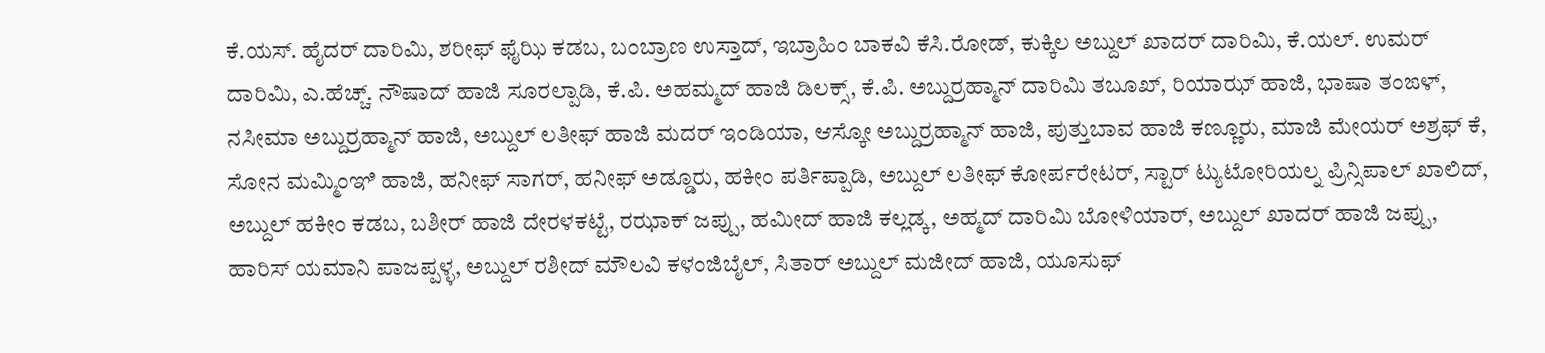ಕೆ.ಯಸ್. ಹೈದರ್ ದಾರಿಮಿ, ಶರೀಫ್ ಫೈಝಿ ಕಡಬ, ಬಂಬ್ರಾಣ ಉಸ್ತಾದ್, ಇಬ್ರಾಹಿಂ ಬಾಕವಿ ಕೆಸಿ.ರೋಡ್, ಕುಕ್ಕಿಲ ಅಬ್ದುಲ್ ಖಾದರ್ ದಾರಿಮಿ, ಕೆ.ಯಲ್. ಉಮರ್ ದಾರಿಮಿ, ಎ.ಹೆಚ್ಚ್. ನೌಷಾದ್ ಹಾಜಿ ಸೂರಲ್ಪಾಡಿ, ಕೆ.ಪಿ. ಅಹಮ್ಮದ್ ಹಾಜಿ ಡಿಲಕ್ಸ್, ಕೆ.ಪಿ. ಅಬ್ದುರ್ರಹ್ಮಾನ್ ದಾರಿಮಿ ತಬೂಖ್, ರಿಯಾಝ್ ಹಾಜಿ, ಭಾಷಾ ತಂಙಳ್, ನಸೀಮಾ ಅಬ್ದುರ್ರಹ್ಮಾನ್ ಹಾಜಿ, ಅಬ್ದುಲ್ ಲತೀಫ್ ಹಾಜಿ ಮದರ್ ಇಂಡಿಯಾ, ಆಸ್ಕೋ ಅಬ್ದುರ್ರಹ್ಮಾನ್ ಹಾಜಿ, ಪುತ್ತುಬಾವ ಹಾಜಿ ಕಣ್ಣೂರು, ಮಾಜಿ ಮೇಯರ್ ಅಶ್ರಫ್ ಕೆ, ಸೋನ ಮಮ್ಮಿಂಞಿ ಹಾಜಿ, ಹನೀಫ್ ಸಾಗರ್, ಹನೀಫ್ ಅಡ್ಡೂರು, ಹಕೀಂ ಪರ್ತಿಪ್ಪಾಡಿ, ಅಬ್ದುಲ್ ಲತೀಫ್ ಕೋರ್ಪರೇಟರ್, ಸ್ಟಾರ್ ಟ್ಯುಟೋರಿಯಲ್ನ ಪ್ರಿನ್ಸಿಪಾಲ್ ಖಾಲಿದ್, ಅಬ್ದುಲ್ ಹಕೀಂ ಕಡಬ, ಬಶೀರ್ ಹಾಜಿ ದೇರಳಕಟ್ಟೆ, ರಝಾಕ್ ಜಪ್ಪು, ಹಮೀದ್ ಹಾಜಿ ಕಲ್ಲಡ್ಕ, ಅಹ್ಮದ್ ದಾರಿಮಿ ಬೋಳಿಯಾರ್, ಅಬ್ದುಲ್ ಖಾದರ್ ಹಾಜಿ ಜಪ್ಪು, ಹಾರಿಸ್ ಯಮಾನಿ ಪಾಜಪ್ಪಳ್ಳ, ಅಬ್ದುಲ್ ರಶೀದ್ ಮೌಲವಿ ಕಳಂಜಿಬೈಲ್, ಸಿತಾರ್ ಅಬ್ದುಲ್ ಮಜೀದ್ ಹಾಜಿ, ಯೂಸುಫ್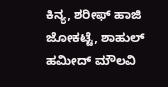ಕಿನ್ಯ, ಶರೀಫ್ ಹಾಜಿ ಜೋಕಟ್ಟೆ, ಶಾಹುಲ್ ಹಮೀದ್ ಮೌಲವಿ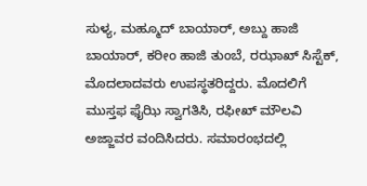ಸುಳ್ಯ, ಮಹ್ಮೂದ್ ಬಾಯಾರ್, ಅಬ್ದು ಹಾಜಿ ಬಾಯಾರ್, ಕರೀಂ ಹಾಜಿ ತುಂಬೆ, ರಝಾಖ್ ಸಿಸ್ಟೆಕ್, ಮೊದಲಾದವರು ಉಪಸ್ಥತರಿದ್ದರು. ಮೊದಲಿಗೆ ಮುಸ್ತಫ ಫೈಝಿ ಸ್ವಾಗತಿಸಿ, ರಫೀಖ್ ಮೌಲವಿ ಅಜ್ಜಾವರ ವಂದಿಸಿದರು. ಸಮಾರಂಭದಲ್ಲಿ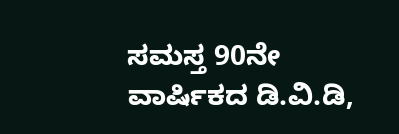ಸಮಸ್ತ 90ನೇ ವಾರ್ಷಿಕದ ಡಿ.ವಿ.ಡಿ,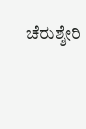ಚೆರುಶ್ಶೇರಿ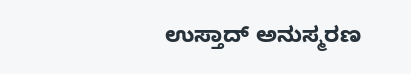ಉಸ್ತಾದ್ ಅನುಸ್ಮರಣ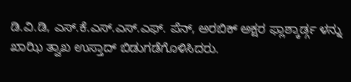ಡಿ.ವಿ.ಡಿ, ಎಸ್.ಕೆ.ಎಸ್.ಎಸ್.ಎಫ್. ಪೆನ್, ಅರಬಿಕ್ ಅಕ್ಷರ ಫ್ಲಾಶ್ಕಾರ್ಡ್ಗ ಳನ್ನು ಖಾಝಿ ತ್ವಾಖ ಉಸ್ತಾದ್ ಬಿಡುಗಡೆಗೊಳಿಸಿದರು.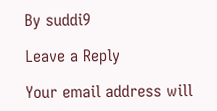By suddi9

Leave a Reply

Your email address will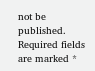not be published. Required fields are marked *